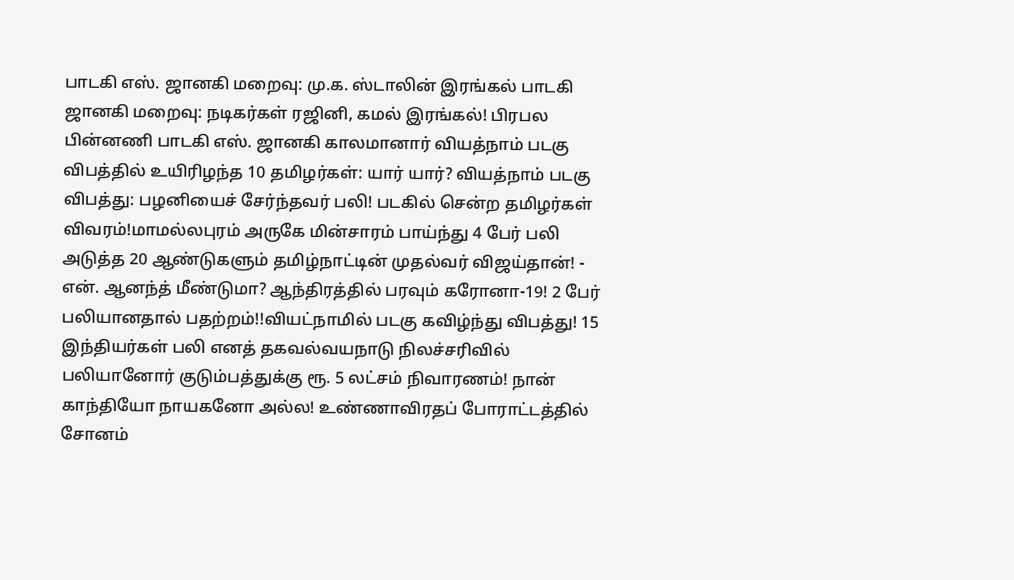பாடகி எஸ். ஜானகி மறைவு: மு.க. ஸ்டாலின் இரங்கல் பாடகி ஜானகி மறைவு: நடிகர்கள் ரஜினி, கமல் இரங்கல்! பிரபல பின்னணி பாடகி எஸ். ஜானகி காலமானார் வியத்நாம் படகு விபத்தில் உயிரிழந்த 10 தமிழர்கள்: யார் யார்? வியத்நாம் படகு விபத்து: பழனியைச் சேர்ந்தவர் பலி! படகில் சென்ற தமிழர்கள் விவரம்!மாமல்லபுரம் அருகே மின்சாரம் பாய்ந்து 4 பேர் பலி அடுத்த 20 ஆண்டுகளும் தமிழ்நாட்டின் முதல்வர் விஜய்தான்! - என். ஆனந்த் மீண்டுமா? ஆந்திரத்தில் பரவும் கரோனா-19! 2 பேர் பலியானதால் பதற்றம்!!வியட்நாமில் படகு கவிழ்ந்து விபத்து! 15 இந்தியர்கள் பலி எனத் தகவல்வயநாடு நிலச்சரிவில் பலியானோர் குடும்பத்துக்கு ரூ. 5 லட்சம் நிவாரணம்! நான் காந்தியோ நாயகனோ அல்ல! உண்ணாவிரதப் போராட்டத்தில் சோனம்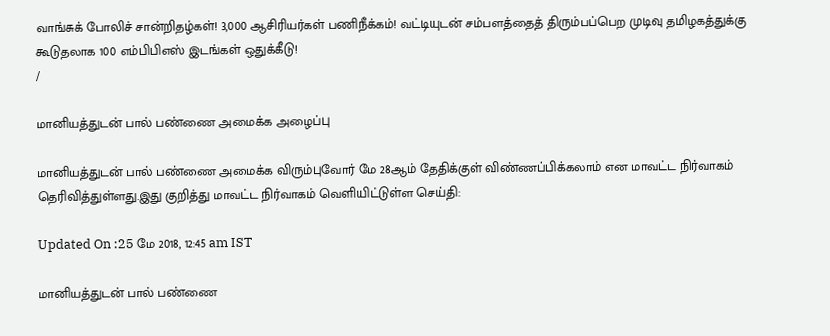வாங்சுக் போலிச் சான்றிதழ்கள்! 3,000 ஆசிரியர்கள் பணிநீக்கம்! வட்டியுடன் சம்பளத்தைத் திரும்பப்பெற முடிவு தமிழகத்துக்கு கூடுதலாக 100 எம்பிபிஎஸ் இடங்கள் ஒதுக்கீடு!
/

மானியத்துடன் பால் பண்ணை அமைக்க அழைப்பு

மானியத்துடன் பால் பண்ணை அமைக்க விரும்புவோர் மே 28ஆம் தேதிக்குள் விண்ணப்பிக்கலாம் என மாவட்ட நிர்வாகம் தெரிவித்துள்ளது.இது குறித்து மாவட்ட நிர்வாகம் வெளியிட்டுள்ள செய்தி:

Updated On :25 மே 2018, 12:45 am IST

மானியத்துடன் பால் பண்ணை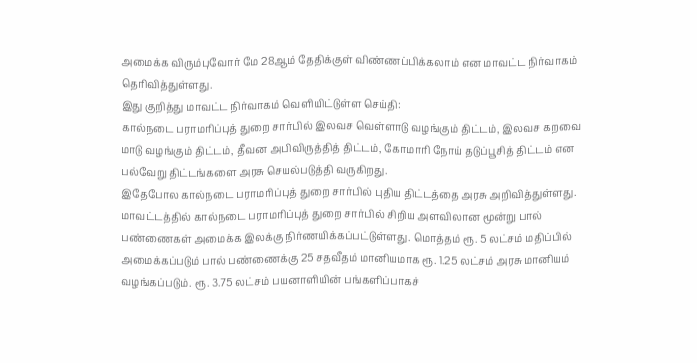அமைக்க விரும்புவோர் மே 28ஆம் தேதிக்குள் விண்ணப்பிக்கலாம் என மாவட்ட நிர்வாகம் தெரிவித்துள்ளது.
இது குறித்து மாவட்ட நிர்வாகம் வெளியிட்டுள்ள செய்தி:
கால்நடை பராமரிப்புத் துறை சார்பில் இலவச வெள்ளாடு வழங்கும் திட்டம், இலவச கறவை மாடு வழங்கும் திட்டம், தீவன அபிவிருத்தித் திட்டம், கோமாரி நோய் தடுப்பூசித் திட்டம் என பல்வேறு திட்டங்களை அரசு செயல்படுத்தி வருகிறது.
இதேபோல கால்நடை பராமரிப்புத் துறை சார்பில் புதிய திட்டத்தை அரசு அறிவித்துள்ளது. மாவட்டத்தில் கால்நடை பராமரிப்புத் துறை சார்பில் சிறிய அளவிலான மூன்று பால் பண்ணைகள் அமைக்க இலக்கு நிர்ணயிக்கப்பட்டுள்ளது. மொத்தம் ரூ. 5 லட்சம் மதிப்பில் அமைக்கப்படும் பால் பண்ணைக்கு 25 சதவீதம் மானியமாக ரூ. 1.25 லட்சம் அரசு மானியம் வழங்கப்படும். ரூ. 3.75 லட்சம் பயனாளியின் பங்களிப்பாகச்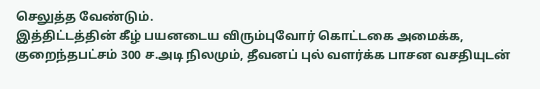செலுத்த வேண்டும்.
இத்திட்டத்தின் கீழ் பயனடைய விரும்புவோர் கொட்டகை அமைக்க, குறைந்தபட்சம் 300 ச.அடி நிலமும், தீவனப் புல் வளர்க்க பாசன வசதியுடன்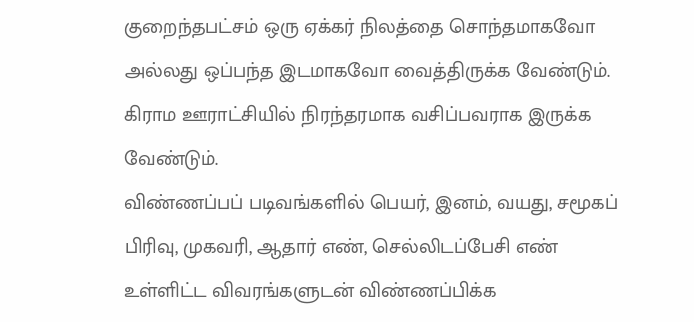குறைந்தபட்சம் ஒரு ஏக்கர் நிலத்தை சொந்தமாகவோ அல்லது ஒப்பந்த இடமாகவோ வைத்திருக்க வேண்டும். கிராம ஊராட்சியில் நிரந்தரமாக வசிப்பவராக இருக்க வேண்டும்.
விண்ணப்பப் படிவங்களில் பெயர், இனம், வயது, சமூகப் பிரிவு, முகவரி, ஆதார் எண், செல்லிடப்பேசி எண் உள்ளிட்ட விவரங்களுடன் விண்ணப்பிக்க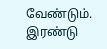வேண்டும். இரண்டு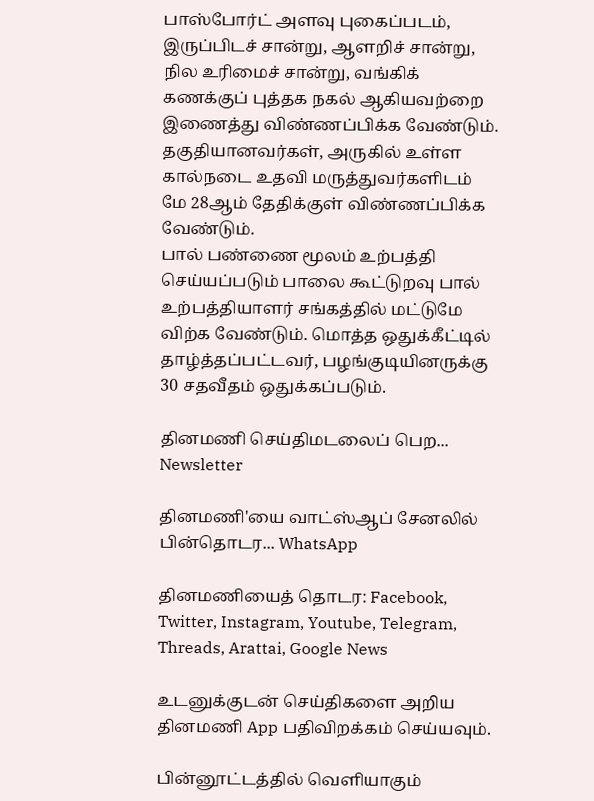பாஸ்போர்ட் அளவு புகைப்படம், இருப்பிடச் சான்று, ஆளறிச் சான்று, நில உரிமைச் சான்று, வங்கிக் கணக்குப் புத்தக நகல் ஆகியவற்றை இணைத்து விண்ணப்பிக்க வேண்டும். தகுதியானவர்கள், அருகில் உள்ள கால்நடை உதவி மருத்துவர்களிடம் மே 28ஆம் தேதிக்குள் விண்ணப்பிக்க வேண்டும்.
பால் பண்ணை மூலம் உற்பத்தி செய்யப்படும் பாலை கூட்டுறவு பால் உற்பத்தியாளர் சங்கத்தில் மட்டுமே விற்க வேண்டும். மொத்த ஒதுக்கீட்டில் தாழ்த்தப்பட்டவர், பழங்குடியினருக்கு 30 சதவீதம் ஒதுக்கப்படும்.

தினமணி செய்திமடலைப் பெற... Newsletter

தினமணி'யை வாட்ஸ்ஆப் சேனலில் பின்தொடர... WhatsApp

தினமணியைத் தொடர: Facebook, Twitter, Instagram, Youtube, Telegram, Threads, Arattai, Google News

உடனுக்குடன் செய்திகளை அறிய தினமணி App பதிவிறக்கம் செய்யவும்.

பின்னூட்டத்தில் வெளியாகும்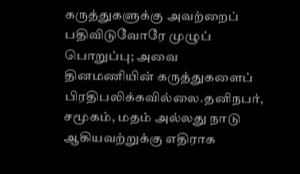கருத்துகளுக்கு அவற்றைப் பதிவிடுவோரே முழுப் பொறுப்பு; அவை தினமணியின் கருத்துகளைப் பிரதிபலிக்கவில்லை.தனிநபர், சமூகம், மதம் அல்லது நாடு ஆகியவற்றுக்கு எதிராக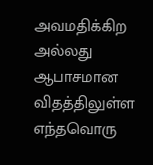அவமதிக்கிற அல்லது ஆபாசமான விதத்திலுள்ள எந்தவொரு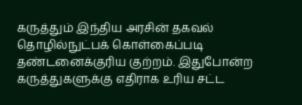கருத்தும் இந்திய அரசின் தகவல் தொழில்நுட்பக் கொள்கைப்படி தண்டனைக்குரிய குற்றம். இதுபோன்ற கருத்துகளுக்கு எதிராக உரிய சட்ட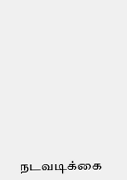நடவடிக்கை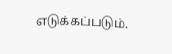எடுக்கப்படும்.